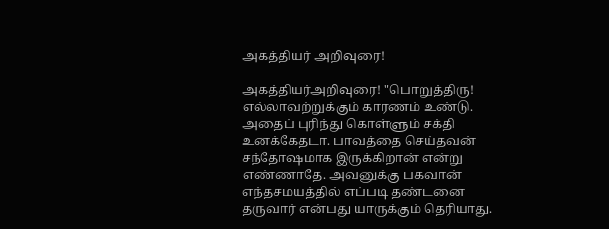அகத்தியர் அறிவுரை!

அகத்தியர்அறிவுரை! "பொறுத்திரு! எல்லாவற்றுக்கும் காரணம் உண்டு. அதைப் புரிந்து கொள்ளும் சக்தி உனக்கேதடா. பாவத்தை செய்தவன் சந்தோஷமாக இருக்கிறான் என்று எண்ணாதே. அவனுக்கு பகவான் எந்தசமயத்தில் எப்படி தண்டனை தருவார் என்பது யாருக்கும் தெரியாது.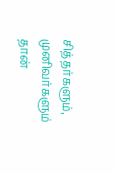சித்தர்களும், முனிவர்களும் தான்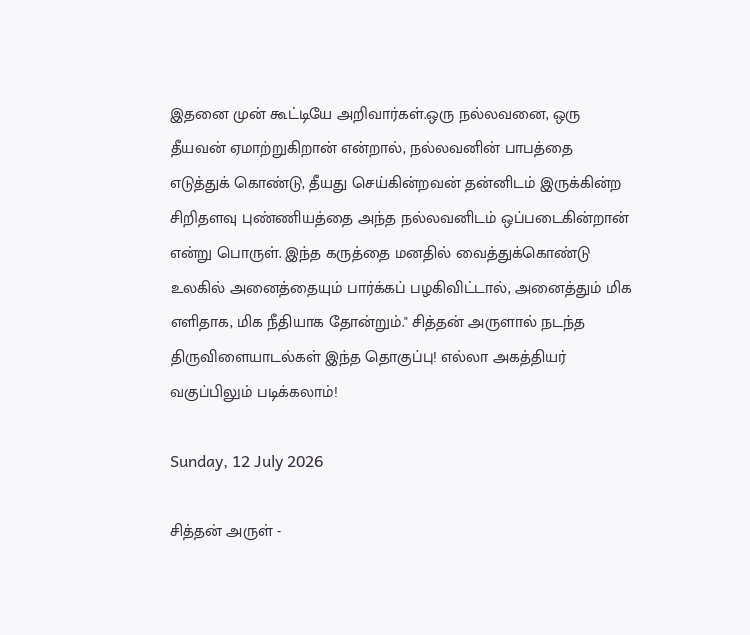இதனை முன் கூட்டியே அறிவார்கள்.ஒரு நல்லவனை, ஒரு தீயவன் ஏமாற்றுகிறான் என்றால், நல்லவனின் பாபத்தை எடுத்துக் கொண்டு, தீயது செய்கின்றவன் தன்னிடம் இருக்கின்ற சிறிதளவு புண்ணியத்தை அந்த நல்லவனிடம் ஒப்படைகின்றான் என்று பொருள். இந்த கருத்தை மனதில் வைத்துக்கொண்டு உலகில் அனைத்தையும் பார்க்கப் பழகிவிட்டால், அனைத்தும் மிக எளிதாக, மிக நீதியாக தோன்றும்." சித்தன் அருளால் நடந்த திருவிளையாடல்கள் இந்த தொகுப்பு! எல்லா அகத்தியர் வகுப்பிலும் படிக்கலாம்!

Sunday, 12 July 2026

சித்தன் அருள் -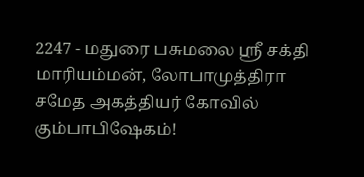2247 - மதுரை பசுமலை ஸ்ரீ சக்தி மாரியம்மன், லோபாமுத்திரா சமேத அகத்தியர் கோவில் கும்பாபிஷேகம்!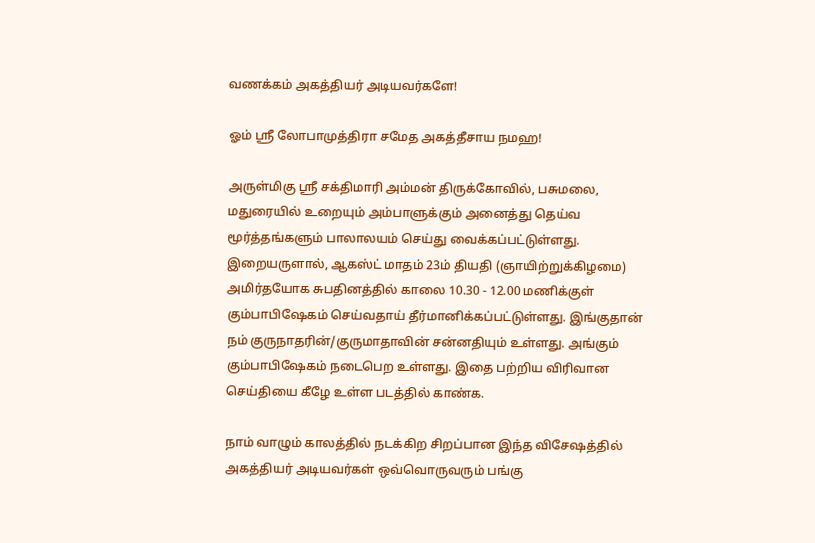வணக்கம் அகத்தியர் அடியவர்களே!

ஓம் ஸ்ரீ லோபாமுத்திரா சமேத அகத்தீசாய நமஹ!

அருள்மிகு ஸ்ரீ சக்திமாரி அம்மன் திருக்கோவில், பசுமலை, மதுரையில் உறையும் அம்பாளுக்கும் அனைத்து தெய்வ மூர்த்தங்களும் பாலாலயம் செய்து வைக்கப்பட்டுள்ளது. இறையருளால், ஆகஸ்ட் மாதம் 23ம் தியதி (ஞாயிற்றுக்கிழமை) அமிர்தயோக சுபதினத்தில் காலை 10.30 - 12.00 மணிக்குள் கும்பாபிஷேகம் செய்வதாய் தீர்மானிக்கப்பட்டுள்ளது. இங்குதான் நம் குருநாதரின்/குருமாதாவின் சன்னதியும் உள்ளது. அங்கும் கும்பாபிஷேகம் நடைபெற உள்ளது. இதை பற்றிய விரிவான செய்தியை கீழே உள்ள படத்தில் காண்க.

நாம் வாழும் காலத்தில் நடக்கிற சிறப்பான இந்த விசேஷத்தில் அகத்தியர் அடியவர்கள் ஒவ்வொருவரும் பங்கு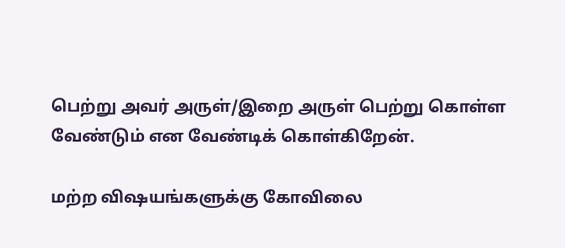பெற்று அவர் அருள்/இறை அருள் பெற்று கொள்ள வேண்டும் என வேண்டிக் கொள்கிறேன்.

மற்ற விஷயங்களுக்கு கோவிலை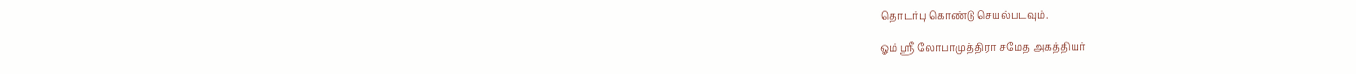தொடர்பு கொண்டு செயல்படவும்.

ஓம் ஸ்ரீ லோபாமுத்திரா சமேத அகத்தியர்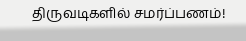திருவடிகளில் சமர்ப்பணம்!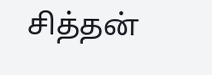சித்தன்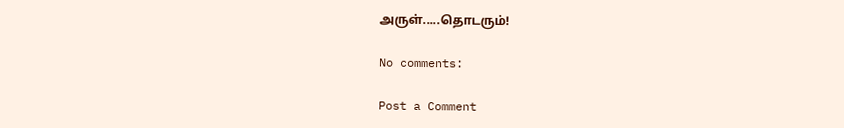அருள்.....தொடரும்!

No comments:

Post a Comment